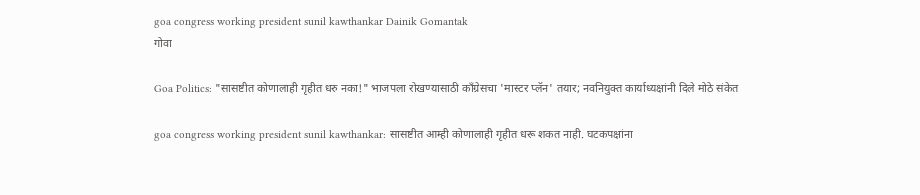goa congress working president sunil kawthankar Dainik Gomantak
गोवा

Goa Politics: "सासष्टीत कोणालाही गृहीत धरु नका!" भाजपला रोखण्यासाठी काँग्रेसचा 'मास्टर प्लॅन' तयार; नवनियुक्त कार्याध्यक्षांनी दिले मोठे संकेत

goa congress working president sunil kawthankar: सासष्टीत आम्ही कोणालाही गृहीत धरू शकत नाही. घटकपक्षांना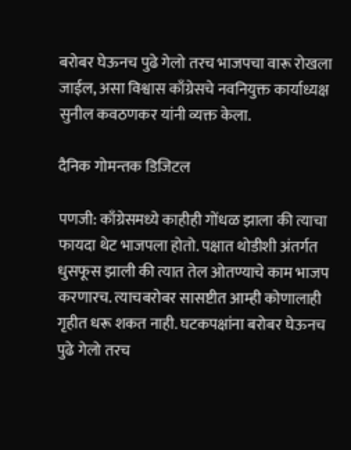बरोबर घेऊनच पुढे गेलो तरच भाजपचा वारू रोखला जाईल, असा विश्वास काँग्रेसचे नवनियुक्त कार्याध्यक्ष सुनील कवठणकर यांनी व्यक्त केला.

दैनिक गोमन्तक डिजिटल

पणजी: काँग्रेसमध्ये काहीही गोंधळ झाला की त्याचा फायदा थेट भाजपला होतो. पक्षात थोडीशी अंतर्गत धुसफूस झाली की त्यात तेल ओतण्याचे काम भाजप करणारच. त्याचबरोबर सासष्टीत आम्ही कोणालाही गृहीत धरू शकत नाही. घटकपक्षांना बरोबर घेऊनच पुढे गेलो तरच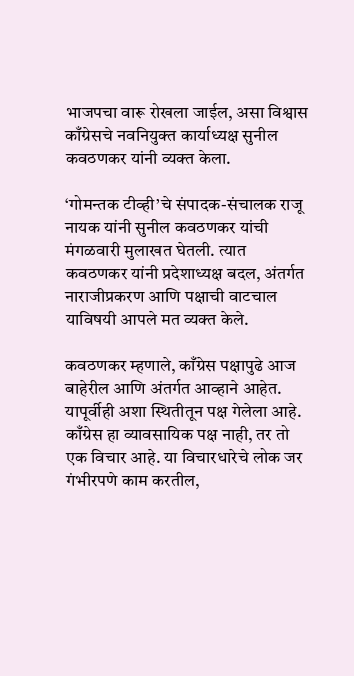भाजपचा वारू रोखला जाईल, असा विश्वास काँग्रेसचे नवनियुक्त कार्याध्यक्ष सुनील कवठणकर यांनी व्यक्त केला.

‘गोमन्तक टीव्ही’चे संपादक-संचालक राजू नायक यांनी सुनील कवठणकर यांची मंगळवारी मुलाखत घेतली. त्यात कवठणकर यांनी प्रदेशाध्यक्ष बदल, अंतर्गत नाराजीप्रकरण आणि पक्षाची वाटचाल याविषयी आपले मत व्यक्त केले.

कवठणकर म्हणाले, काँग्रेस पक्षापुढे आज बाहेरील आणि अंतर्गत आव्हाने आहेत. यापूर्वीही अशा स्थितीतून पक्ष गेलेला आहे. काँग्रेस हा व्यावसायिक पक्ष नाही, तर तो एक विचार आहे. या विचारधारेचे लोक जर गंभीरपणे काम करतील,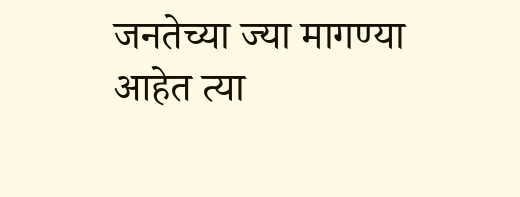जनतेच्या ज्या मागण्या आहेत त्या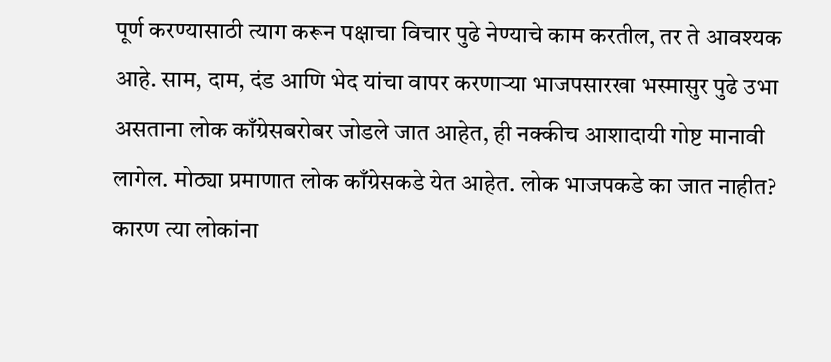पूर्ण करण्यासाठी त्याग करून पक्षाचा विचार पुढे नेण्याचे काम करतील, तर ते आवश्यक आहे. साम, दाम, दंड आणि भेद यांचा वापर करणाऱ्या भाजपसारखा भस्मासुर पुढे उभा असताना लोक काँग्रेसबरोबर जोडले जात आहेत, ही नक्कीच आशादायी गोष्ट मानावी लागेल. मोठ्या प्रमाणात लोक काँग्रेसकडे येत आहेत. लोक भाजपकडे का जात नाहीत? कारण त्या लोकांना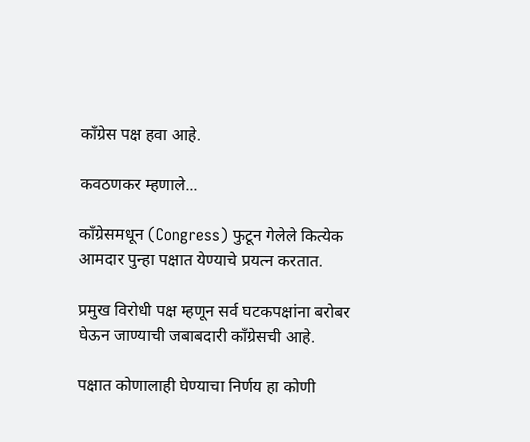काँग्रेस पक्ष हवा आहे.

कवठणकर म्हणाले...

काँग्रेसमधून (Congress) फुटून गेलेले कित्येक आमदार पुन्हा पक्षात येण्याचे प्रयत्न करतात.

प्रमुख विरोधी पक्ष म्हणून सर्व घटकपक्षांना बरोबर घेऊन जाण्याची जबाबदारी काँग्रेसची आहे.

पक्षात कोणालाही घेण्याचा निर्णय हा कोणी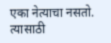एका नेत्याचा नसतो. त्यासाठी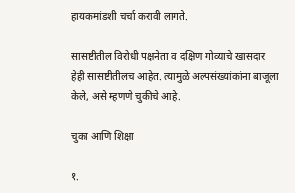हायकमांडशी चर्चा करावी लागते.

सासष्टीतील विरोधी पक्षनेता व दक्षिण गोव्याचे खासदार हेही सासष्टीतीलच आहेत. त्यामुळे अल्पसंख्यांकांना बाजूला केले, असे म्हणणे चुकीचे आहे.

चुका आणि शिक्षा

१.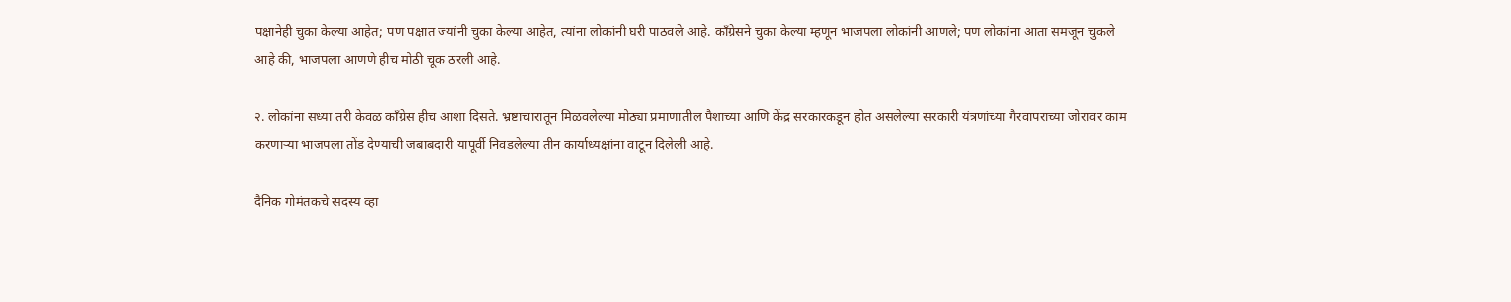पक्षानेही चुका केल्या आहेत; पण पक्षात ज्यांनी चुका केल्या आहेत, त्यांना लोकांनी घरी पाठवले आहे. काँग्रेसने चुका केल्या म्हणून भाजपला लोकांनी आणले; पण लोकांना आता समजून चुकले आहे की, भाजपला आणणे हीच मोठी चूक ठरली आहे.

२. लोकांना सध्या तरी केवळ काँग्रेस हीच आशा दिसते. भ्रष्टाचारातून मिळवलेल्या मोठ्या प्रमाणातील पैशाच्या आणि केंद्र सरकारकडून होत असलेल्या सरकारी यंत्रणांच्या गैरवापराच्या जोरावर काम करणाऱ्या भाजपला तोंड देण्याची जबाबदारी यापूर्वी निवडलेल्या तीन कार्याध्यक्षांना वाटून दिलेली आहे.

दैनिक गोमंतकचे सदस्य व्हा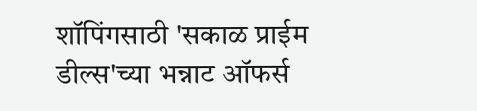शॉपिंगसाठी 'सकाळ प्राईम डील्स'च्या भन्नाट ऑफर्स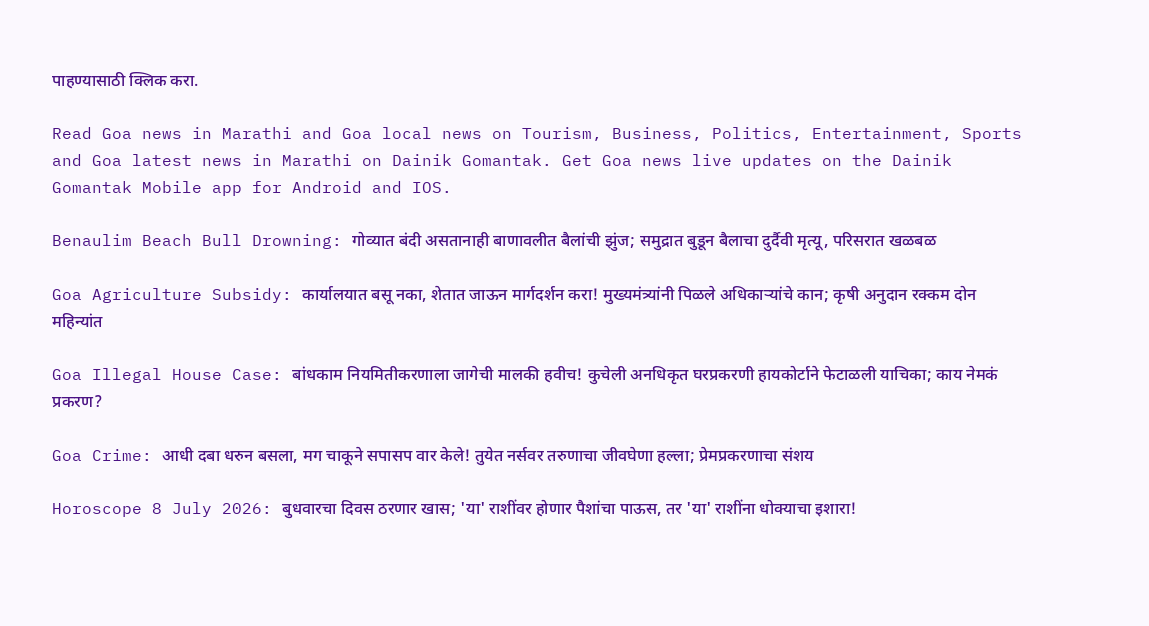पाहण्यासाठी क्लिक करा.

Read Goa news in Marathi and Goa local news on Tourism, Business, Politics, Entertainment, Sports and Goa latest news in Marathi on Dainik Gomantak. Get Goa news live updates on the Dainik Gomantak Mobile app for Android and IOS.

Benaulim Beach Bull Drowning: गोव्यात बंदी असतानाही बाणावलीत बैलांची झुंज; समुद्रात बुडून बैलाचा दुर्दैवी मृत्यू, परिसरात खळबळ

Goa Agriculture Subsidy: कार्यालयात बसू नका, शेतात जाऊन मार्गदर्शन करा! मुख्‍यमंत्र्यांनी पिळले अधिकाऱ्यांचे कान; कृषी अनुदान रक्‍कम दोन महिन्‍यांत

Goa Illegal House Case: बांधकाम नियमितीकरणाला जागेची मालकी हवीच! कुचेली अनधिकृत घरप्रकरणी हायकोर्टाने फेटाळली याचिका; काय नेमकं प्रकरण?

Goa Crime: आधी दबा धरुन बसला, मग चाकूने सपासप वार केले! तुयेत नर्सवर तरुणाचा जीवघेणा हल्ला; प्रेमप्रकरणाचा संशय

Horoscope 8 July 2026: बुधवारचा दिवस ठरणार खास; 'या' राशींवर होणार पैशांचा पाऊस, तर 'या' राशींना धोक्याचा इशारा!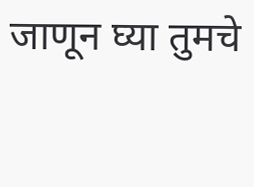जाणून घ्या तुमचे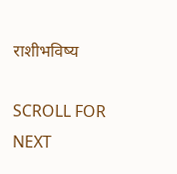राशीभविष्य

SCROLL FOR NEXT